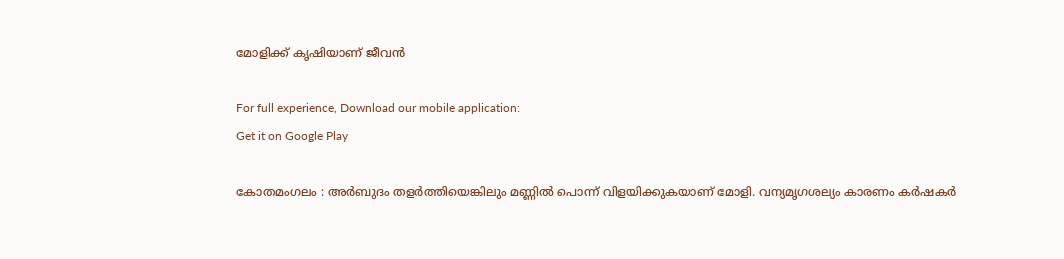മോളിക്ക്‌ കൃഷിയാണ് ജീവൻ

For full experience, Download our mobile application:
Get it on Google Play

കോതമംഗലം : അർബുദം തളർത്തിയെങ്കിലും മണ്ണിൽ പൊന്ന് വിളയിക്കുകയാണ്‌ മോളി. വന്യമൃഗശല്യം കാരണം കർഷകർ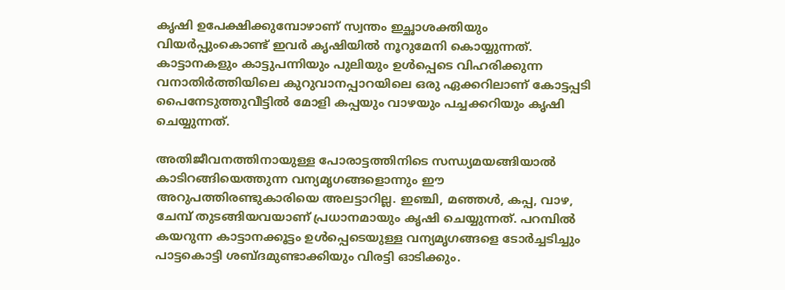കൃഷി ഉപേക്ഷിക്കുമ്പോഴാണ്‌ സ്വന്തം ഇച്ഛാശക്തിയും വിയർപ്പുംകൊണ്ട്‌ ഇവർ കൃഷിയിൽ നൂറുമേനി കൊയ്യുന്നത്‌. കാട്ടാനകളും കാട്ടുപന്നിയും പുലിയും ഉൾപ്പെടെ വിഹരിക്കുന്ന വനാതിർത്തിയിലെ കുറുവാനപ്പാറയിലെ ഒരു ഏക്കറിലാണ് കോട്ടപ്പടി പൈനേടുത്തുവീട്ടിൽ മോളി കപ്പയും വാഴയും പച്ചക്കറിയും കൃഷി ചെയ്യുന്നത്‌.

അതിജീവനത്തിനായുള്ള പോരാട്ടത്തിനിടെ സന്ധ്യമയങ്ങിയാൽ കാടിറങ്ങിയെത്തുന്ന വന്യമൃഗങ്ങളൊന്നും ഈ അറുപത്തിരണ്ടുകാരിയെ അലട്ടാറില്ല. ഇഞ്ചി, മഞ്ഞൾ, കപ്പ, വാഴ, ചേമ്പ് തുടങ്ങിയവയാണ്‌ പ്രധാനമായും കൃഷി ചെയ്യുന്നത്‌. പറമ്പിൽ കയറുന്ന കാട്ടാനക്കൂട്ടം ഉൾപ്പെടെയുള്ള വന്യമൃഗങ്ങളെ ടോർച്ചടിച്ചും പാട്ടകൊട്ടി ശബ്ദമുണ്ടാക്കിയും വിരട്ടി ഓടിക്കും.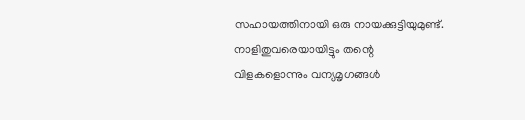സഹായത്തിനായി ഒരു നായക്കുട്ടിയുമുണ്ട്‌. നാളിതുവരെയായിട്ടും തന്റെ വിളകളൊന്നും വന്യമൃഗങ്ങൾ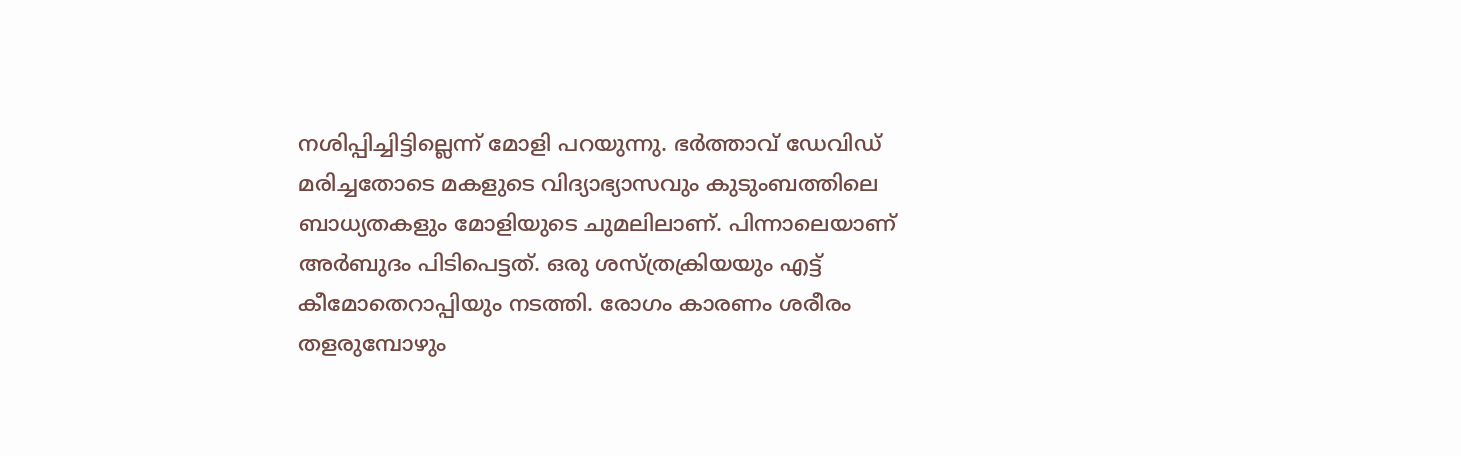നശിപ്പിച്ചിട്ടില്ലെന്ന്‌ മോളി പറയുന്നു. ഭർത്താവ് ഡേവിഡ് മരിച്ചതോടെ മകളുടെ വിദ്യാഭ്യാസവും കുടുംബത്തിലെ ബാധ്യതകളും മോളിയുടെ ചുമലിലാണ്‌. പിന്നാലെയാണ്‌ അർബുദം പിടിപെട്ടത്‌. ഒരു ശസ്ത്രക്രിയയും എട്ട് കീമോതെറാപ്പിയും നടത്തി. രോഗം കാരണം ശരീരം തളരുമ്പോഴും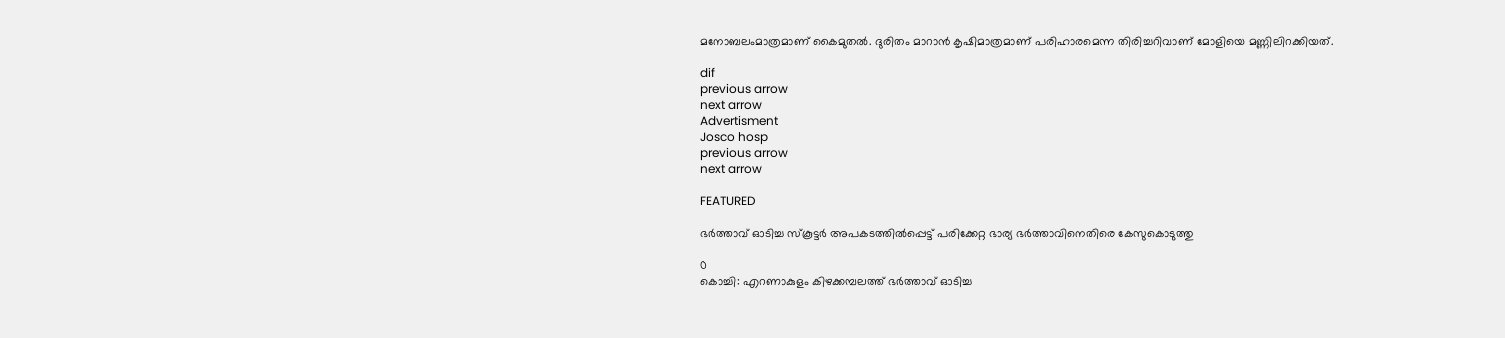മനോബലംമാത്രമാണ്‌ കൈമുതൽ. ദുരിതം മാറാൻ കൃഷിമാത്രമാണ് പരിഹാരമെന്ന തിരിച്ചറിവാണ്‌ മോളിയെ മണ്ണിലിറക്കിയത്‌.

dif
previous arrow
next arrow
Advertisment
Josco hosp
previous arrow
next arrow

FEATURED

ഭർത്താവ് ഓടിച്ച സ്കൂട്ടർ അപകടത്തിൽപ്പെട്ട് പരിക്കേറ്റ ഭാര്യ ഭർത്താവിനെതിരെ കേസുകൊടുത്തു

0
കൊച്ചി: എറണാകുളം കിഴക്കമ്പലത്ത് ഭർത്താവ് ഓടിച്ച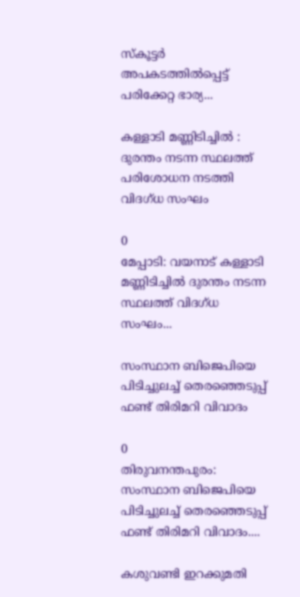സ്കൂട്ടർ അപകടത്തിൽപ്പെട്ട് പരിക്കേറ്റ ഭാര്യ...

കള്ളാടി മണ്ണിടിച്ചിൽ : ദുരന്തം നടന്ന സ്ഥലത്ത് പരിശോധന നടത്തി വിദഗ്ധ സംഘം

0
മേപ്പാടി: വയനാട് കള്ളാടി മണ്ണിടിച്ചിൽ ദുരന്തം നടന്ന സ്ഥലത്ത് വിദഗ്ധ സംഘം...

സംസ്ഥാന ബിജെപിയെ പിടിച്ചുലച്ച് തെരഞ്ഞെടുപ്പ് ഫണ്ട് തിരിമറി വിവാദം

0
തിരുവനന്തപുരം: സംസ്ഥാന ബിജെപിയെ പിടിച്ചുലച്ച് തെരഞ്ഞെടുപ്പ് ഫണ്ട് തിരിമറി വിവാദം....

കശുവണ്ടി ഇറക്കുമതി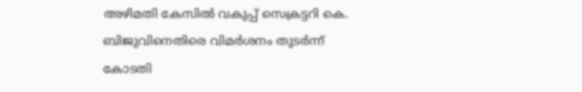അഴിമതി കേസിൽ വകുപ്പ് സെക്രട്ടറി കെ. ബിജുവിനെതിരെ വിമര്‍ശനം തുടര്‍ന്ന് കോടതി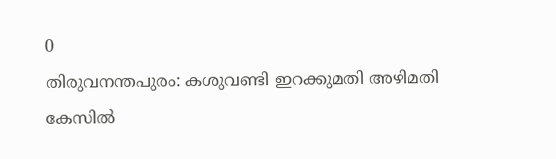0
തിരുവനന്തപുരം: കശുവണ്ടി ഇറക്കുമതി അഴിമതി കേസിൽ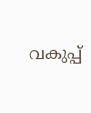വകുപ്പ്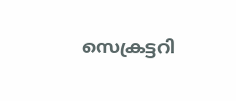സെക്രട്ടറി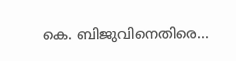കെ. ബിജുവിനെതിരെ...